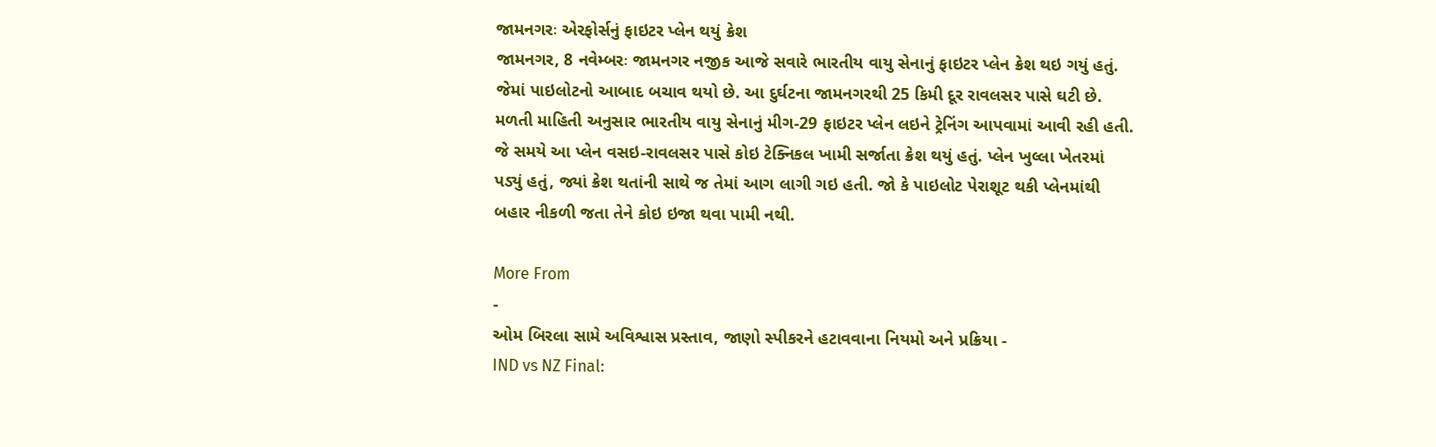જામનગરઃ એરફોર્સનું ફાઇટર પ્લેન થયું ક્રેશ
જામનગર, 8 નવેમ્બરઃ જામનગર નજીક આજે સવારે ભારતીય વાયુ સેનાનું ફાઇટર પ્લેન ક્રેશ થઇ ગયું હતું. જેમાં પાઇલોટનો આબાદ બચાવ થયો છે. આ દુર્ઘટના જામનગરથી 25 કિમી દૂર રાવલસર પાસે ઘટી છે.
મળતી માહિતી અનુસાર ભારતીય વાયુ સેનાનું મીગ-29 ફાઇટર પ્લેન લઇને ટ્રેનિંગ આપવામાં આવી રહી હતી. જે સમયે આ પ્લેન વસઇ-રાવલસર પાસે કોઇ ટેક્નિકલ ખામી સર્જાતા ક્રેશ થયું હતું. પ્લેન ખુલ્લા ખેતરમાં પડ્યું હતું, જ્યાં ક્રેશ થતાંની સાથે જ તેમાં આગ લાગી ગઇ હતી. જો કે પાઇલોટ પેરાશૂટ થકી પ્લેનમાંથી બહાર નીકળી જતા તેને કોઇ ઇજા થવા પામી નથી.

More From
-
ઓમ બિરલા સામે અવિશ્વાસ પ્રસ્તાવ, જાણો સ્પીકરને હટાવવાના નિયમો અને પ્રક્રિયા -
IND vs NZ Final: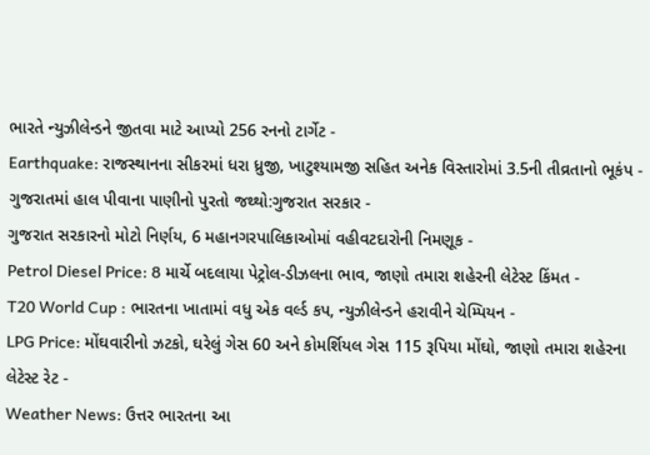ભારતે ન્યુઝીલેન્ડને જીતવા માટે આપ્યો 256 રનનો ટાર્ગેટ -
Earthquake: રાજસ્થાનના સીકરમાં ધરા ધ્રુજી, ખાટુશ્યામજી સહિત અનેક વિસ્તારોમાં 3.5ની તીવ્રતાનો ભૂકંપ -
ગુજરાતમાં હાલ પીવાના પાણીનો પુરતો જથ્થો:ગુજરાત સરકાર -
ગુજરાત સરકારનો મોટો નિર્ણય, 6 મહાનગરપાલિકાઓમાં વહીવટદારોની નિમણૂક -
Petrol Diesel Price: 8 માર્ચે બદલાયા પેટ્રોલ-ડીઝલના ભાવ, જાણો તમારા શહેરની લેટેસ્ટ કિંમત -
T20 World Cup : ભારતના ખાતામાં વધુ એક વર્લ્ડ કપ, ન્યુઝીલેન્ડને હરાવીને ચેમ્પિયન -
LPG Price: મોંઘવારીનો ઝટકો, ઘરેલું ગેસ 60 અને કોમર્શિયલ ગેસ 115 રૂપિયા મોંઘો, જાણો તમારા શહેરના લેટેસ્ટ રેટ -
Weather News: ઉત્તર ભારતના આ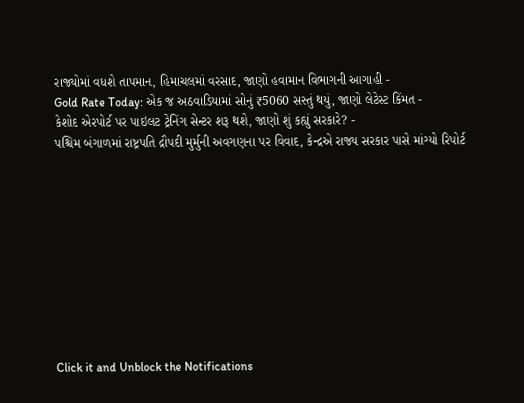રાજ્યોમાં વધશે તાપમાન, હિમાચલમાં વરસાદ, જાણો હવામાન વિભાગની આગાહી -
Gold Rate Today: એક જ અઠવાડિયામાં સોનું ₹5060 સસ્તું થયું, જાણો લેટેસ્ટ કિંમત -
કેશોદ એરપોર્ટ પર પાઇલટ ટ્રેનિંગ સેન્ટર શરૂ થશે, જાણો શું કહ્યું સરકારે? -
પશ્ચિમ બંગાળમાં રાષ્ટ્રપતિ દ્રૌપદી મુર્મુની અવગણના પર વિવાદ, કેન્દ્રએ રાજ્ય સરકાર પાસે માંગ્યો રિપોર્ટ










Click it and Unblock the Notifications